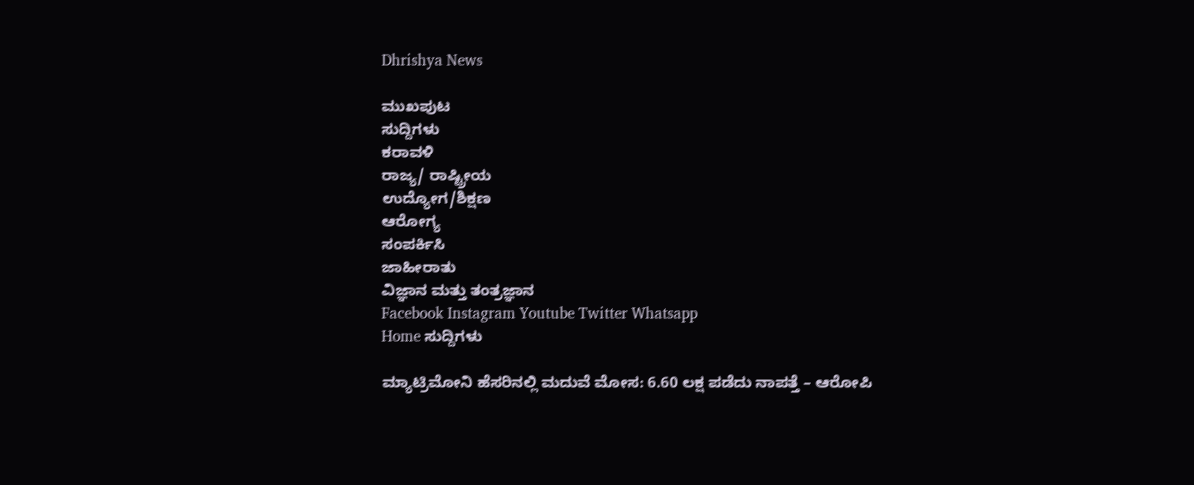Dhrishya News

ಮುಖಪುಟ
ಸುದ್ದಿಗಳು
ಕರಾವಳಿ
ರಾಜ್ಯ/ ರಾಷ್ಟ್ರೀಯ
ಉದ್ಯೋಗ/ಶಿಕ್ಷಣ
ಆರೋಗ್ಯ
ಸಂಪರ್ಕಿಸಿ
ಜಾಹೀರಾತು
ವಿಜ್ಞಾನ ಮತ್ತು ತಂತ್ರಜ್ಞಾನ
Facebook Instagram Youtube Twitter Whatsapp
Home ಸುದ್ದಿಗಳು

ಮ್ಯಾಟ್ರಿಮೋನಿ ಹೆಸರಿನಲ್ಲಿ ಮದುವೆ ಮೋಸ: 6.60 ಲಕ್ಷ ಪಡೆದು ನಾಪತ್ತೆ – ಆರೋಪಿ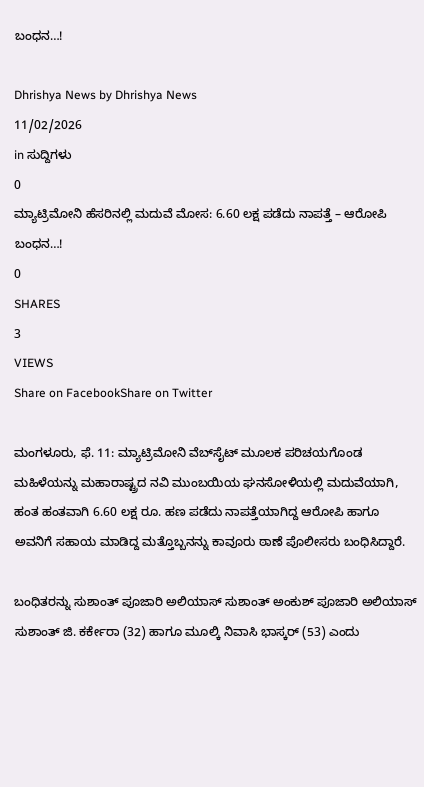ಬಂಧನ…!

Dhrishya News by Dhrishya News
11/02/2026
in ಸುದ್ದಿಗಳು
0
ಮ್ಯಾಟ್ರಿಮೋನಿ ಹೆಸರಿನಲ್ಲಿ ಮದುವೆ ಮೋಸ: 6.60 ಲಕ್ಷ ಪಡೆದು ನಾಪತ್ತೆ – ಆರೋಪಿ ಬಂಧನ…!
0
SHARES
3
VIEWS
Share on FacebookShare on Twitter

ಮಂಗಳೂರು, ಫೆ. 11: ಮ್ಯಾಟ್ರಿಮೋನಿ ವೆಬ್‌ಸೈಟ್ ಮೂಲಕ ಪರಿಚಯಗೊಂಡ ಮಹಿಳೆಯನ್ನು ಮಹಾರಾಷ್ಟ್ರದ ನವಿ ಮುಂಬಯಿಯ ಘನಸೋಳಿಯಲ್ಲಿ ಮದುವೆಯಾಗಿ, ಹಂತ ಹಂತವಾಗಿ 6.60 ಲಕ್ಷ ರೂ. ಹಣ ಪಡೆದು ನಾಪತ್ತೆಯಾಗಿದ್ದ ಆರೋಪಿ ಹಾಗೂ ಅವನಿಗೆ ಸಹಾಯ ಮಾಡಿದ್ದ ಮತ್ತೊಬ್ಬನನ್ನು ಕಾವೂರು ಠಾಣೆ ಪೊಲೀಸರು ಬಂಧಿಸಿದ್ದಾರೆ.

ಬಂಧಿತರನ್ನು ಸುಶಾಂತ್ ಪೂಜಾರಿ ಅಲಿಯಾಸ್ ಸುಶಾಂತ್ ಅಂಕುಶ್ ಪೂಜಾರಿ ಅಲಿಯಾಸ್ ಸುಶಾಂತ್ ಜಿ. ಕರ್ಕೇರಾ (32) ಹಾಗೂ ಮೂಲ್ಕಿ ನಿವಾಸಿ ಭಾಸ್ಕರ್ (53) ಎಂದು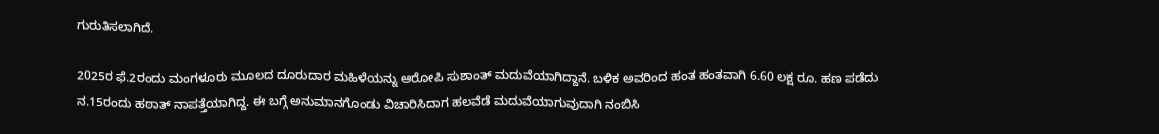ಗುರುತಿಸಲಾಗಿದೆ.

2025ರ ಫೆ.2ರಂದು ಮಂಗಳೂರು ಮೂಲದ ದೂರುದಾರ ಮಹಿಳೆಯನ್ನು ಆರೋಪಿ ಸುಶಾಂತ್ ಮದುವೆಯಾಗಿದ್ದಾನೆ. ಬಳಿಕ ಅವರಿಂದ ಹಂತ ಹಂತವಾಗಿ 6.60 ಲಕ್ಷ ರೂ. ಹಣ ಪಡೆದು ನ.15ರಂದು ಹಠಾತ್ ನಾಪತ್ತೆಯಾಗಿದ್ದ. ಈ ಬಗ್ಗೆ ಅನುಮಾನಗೊಂಡು ವಿಚಾರಿಸಿದಾಗ ಹಲವೆಡೆ ಮದುವೆಯಾಗುವುದಾಗಿ ನಂಬಿಸಿ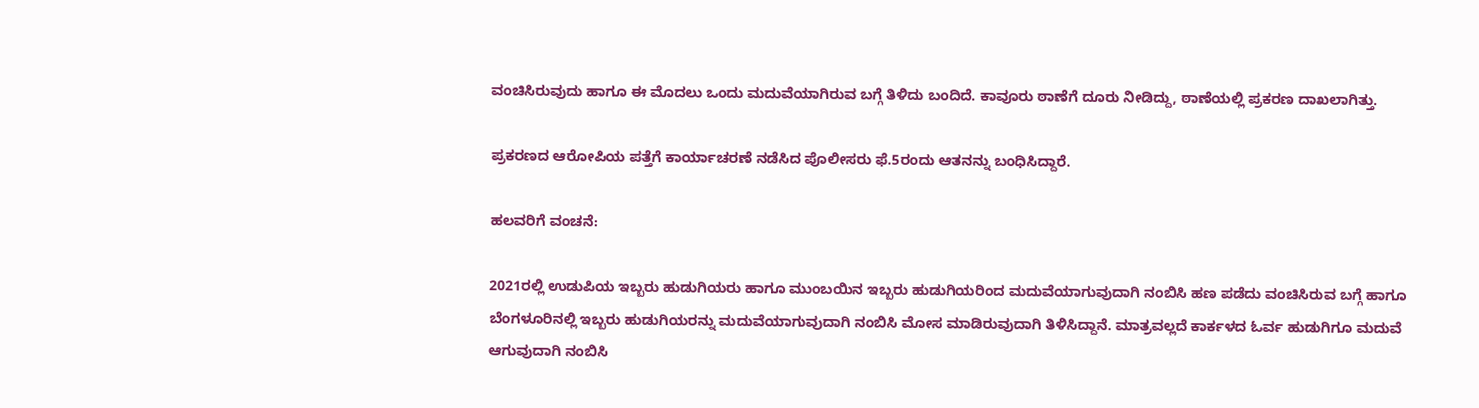ವಂಚಿಸಿರುವುದು ಹಾಗೂ ಈ ಮೊದಲು ಒಂದು ಮದುವೆಯಾಗಿರುವ ಬಗ್ಗೆ ತಿಳಿದು ಬಂದಿದೆ. ಕಾವೂರು ಠಾಣೆಗೆ ದೂರು ನೀಡಿದ್ದು, ಠಾಣೆಯಲ್ಲಿ ಪ್ರಕರಣ ದಾಖಲಾಗಿತ್ತು.

ಪ್ರಕರಣದ ಆರೋಪಿಯ ಪತ್ತೆಗೆ ಕಾರ್ಯಾಚರಣೆ ನಡೆಸಿದ ಪೊಲೀಸರು ಫೆ.5ರಂದು ಆತನನ್ನು ಬಂಧಿಸಿದ್ದಾರೆ.

ಹಲವರಿಗೆ ವಂಚನೆ:

2021ರಲ್ಲಿ ಉಡುಪಿಯ ಇಬ್ಬರು ಹುಡುಗಿಯರು ಹಾಗೂ ಮುಂಬಯಿನ ಇಬ್ಬರು ಹುಡುಗಿಯರಿಂದ ಮದುವೆಯಾಗುವುದಾಗಿ ನಂಬಿಸಿ ಹಣ ಪಡೆದು ವಂಚಿಸಿರುವ ಬಗ್ಗೆ ಹಾಗೂ ಬೆಂಗಳೂರಿನಲ್ಲಿ ಇಬ್ಬರು ಹುಡುಗಿಯರನ್ನು ಮದುವೆಯಾಗುವುದಾಗಿ ನಂಬಿಸಿ ಮೋಸ ಮಾಡಿರುವುದಾಗಿ ತಿಳಿಸಿದ್ದಾನೆ. ಮಾತ್ರವಲ್ಲದೆ ಕಾರ್ಕಳದ ಓರ್ವ ಹುಡುಗಿಗೂ ಮದುವೆ ಆಗುವುದಾಗಿ ನಂಬಿಸಿ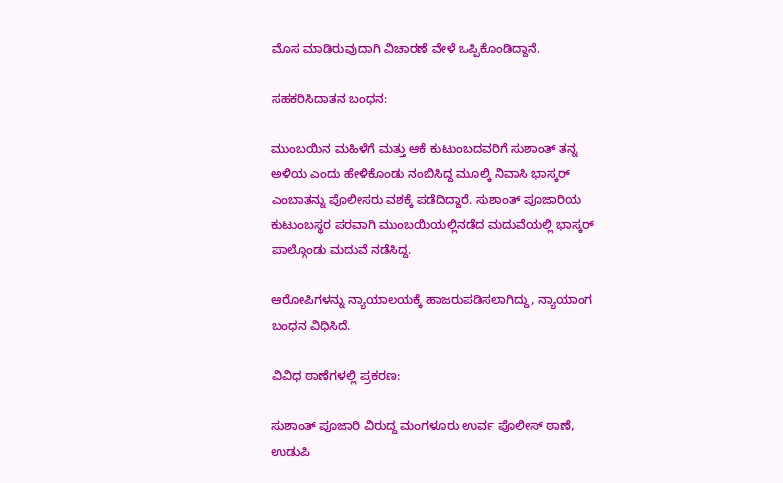ಮೊಸ ಮಾಡಿರುವುದಾಗಿ ವಿಚಾರಣೆ ವೇಳೆ ಒಪ್ಪಿಕೊಂಡಿದ್ದಾನೆ.

ಸಹಕರಿಸಿದಾತನ ಬಂಧನ:

ಮುಂಬಯಿನ ಮಹಿಳೆಗೆ ಮತ್ತು ಆಕೆ ಕುಟುಂಬದವರಿಗೆ ಸುಶಾಂತ್ ತನ್ನ ಅಳಿಯ ಎಂದು ಹೇಳಿಕೊಂಡು ನಂಬಿಸಿದ್ದ ಮೂಲ್ಕಿ ನಿವಾಸಿ ಭಾಸ್ಕರ್ ಎಂಬಾತನ್ನು ಪೊಲೀಸರು ವಶಕ್ಕೆ ಪಡೆದಿದ್ದಾರೆ. ಸುಶಾಂತ್ ಪೂಜಾರಿಯ ಕುಟುಂಬಸ್ಥರ ಪರವಾಗಿ ಮುಂಬಯಿಯಲ್ಲಿನಡೆದ ಮದುವೆಯಲ್ಲಿ ಭಾಸ್ಕರ್ ಪಾಲ್ಗೊಂಡು ಮದುವೆ ನಡೆಸಿದ್ದ.

ಆರೋಪಿಗಳನ್ನು ನ್ಯಾಯಾಲಯಕ್ಕೆ ಹಾಜರುಪಡಿಸಲಾಗಿದ್ದು, ನ್ಯಾಯಾಂಗ ಬಂಧನ ವಿಧಿಸಿದೆ.

ವಿವಿಧ ಠಾಣೆಗಳಲ್ಲಿ ಪ್ರಕರಣ:

ಸುಶಾಂತ್ ಪೂಜಾರಿ ವಿರುದ್ದ ಮಂಗಳೂರು ಉರ್ವ ಪೊಲೀಸ್ ಠಾಣೆ, ಉಡುಪಿ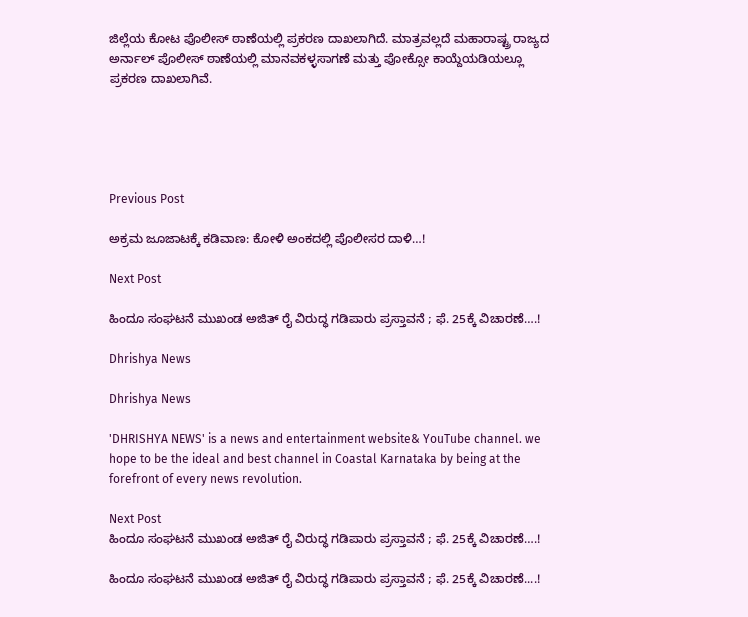ಜಿಲ್ಲೆಯ ಕೋಟ ಪೊಲೀಸ್ ಠಾಣೆಯಲ್ಲಿ ಪ್ರಕರಣ ದಾಖಲಾಗಿದೆ. ಮಾತ್ರವಲ್ಲದೆ ಮಹಾರಾಷ್ಟ್ರ ರಾಜ್ಯದ ಅರ್ನಾಲ್ ಪೊಲೀಸ್ ಠಾಣೆಯಲ್ಲಿ ಮಾನವಕಳ್ಳಸಾಗಣೆ ಮತ್ತು ಪೋಕ್ಸೋ ಕಾಯ್ದೆಯಡಿಯಲ್ಲೂ ಪ್ರಕರಣ ದಾಖಲಾಗಿವೆ.





Previous Post

ಅಕ್ರಮ ಜೂಜಾಟಕ್ಕೆ ಕಡಿವಾಣ: ಕೋಳಿ ಅಂಕದಲ್ಲಿ ಪೊಲೀಸರ ದಾಳಿ…!

Next Post

ಹಿಂದೂ ಸಂಘಟನೆ ಮುಖಂಡ ಅಜಿತ್ ರೈ ವಿರುದ್ಧ ಗಡಿಪಾರು ಪ್ರಸ್ತಾವನೆ ; ಫೆ. 25ಕ್ಕೆ ವಿಚಾರಣೆ….!

Dhrishya News

Dhrishya News

'DHRISHYA NEWS' is a news and entertainment website& YouTube channel. we hope to be the ideal and best channel in Coastal Karnataka by being at the forefront of every news revolution.

Next Post
ಹಿಂದೂ ಸಂಘಟನೆ ಮುಖಂಡ ಅಜಿತ್ ರೈ ವಿರುದ್ಧ ಗಡಿಪಾರು ಪ್ರಸ್ತಾವನೆ ; ಫೆ. 25ಕ್ಕೆ ವಿಚಾರಣೆ….!

ಹಿಂದೂ ಸಂಘಟನೆ ಮುಖಂಡ ಅಜಿತ್ ರೈ ವಿರುದ್ಧ ಗಡಿಪಾರು ಪ್ರಸ್ತಾವನೆ ; ಫೆ. 25ಕ್ಕೆ ವಿಚಾರಣೆ....!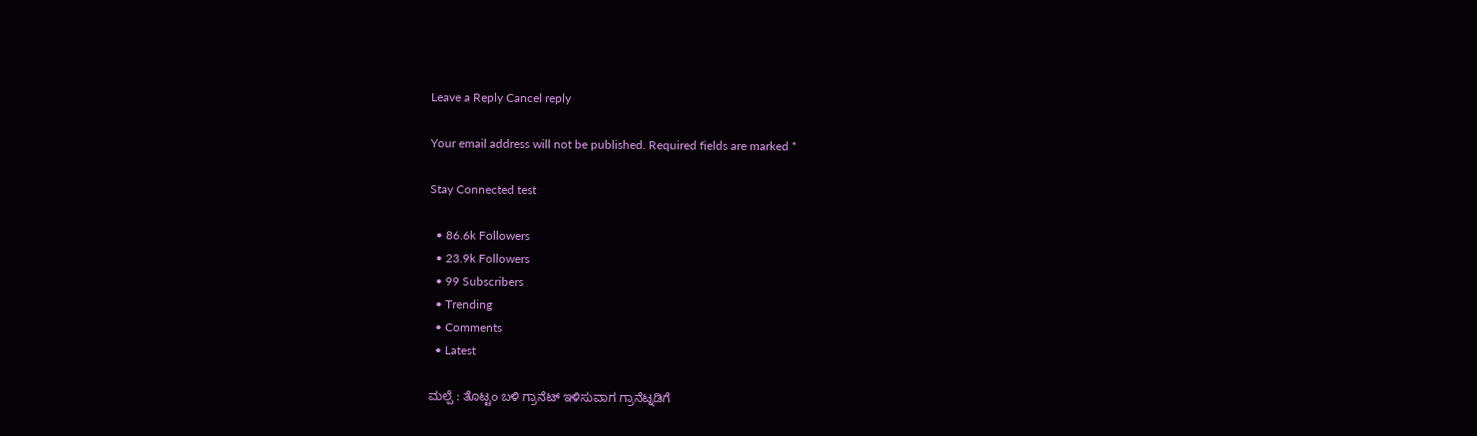Leave a Reply Cancel reply

Your email address will not be published. Required fields are marked *

Stay Connected test

  • 86.6k Followers
  • 23.9k Followers
  • 99 Subscribers
  • Trending
  • Comments
  • Latest

ಮಲ್ಪೆ : ತೊಟ್ಟಂ ಬಳಿ ಗ್ರಾನೆಟ್ ಇಳಿಸುವಾಗ ಗ್ರಾನೆಟ್ನಡಿಗೆ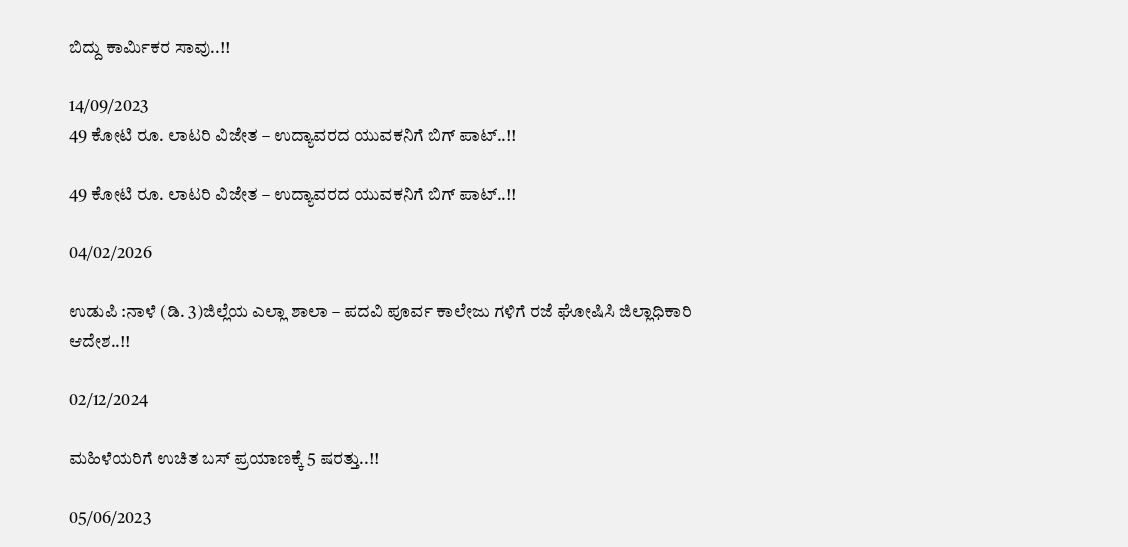ಬಿದ್ದು ಕಾರ್ಮಿಕರ ಸಾವು..!!

14/09/2023
49 ಕೋಟಿ ರೂ. ಲಾಟರಿ ವಿಜೇತ – ಉದ್ಯಾವರದ ಯುವಕನಿಗೆ ಬಿಗ್ ಪಾಟ್..!!

49 ಕೋಟಿ ರೂ. ಲಾಟರಿ ವಿಜೇತ – ಉದ್ಯಾವರದ ಯುವಕನಿಗೆ ಬಿಗ್ ಪಾಟ್..!!

04/02/2026

ಉಡುಪಿ :ನಾಳೆ (ಡಿ. 3)ಜಿಲ್ಲೆಯ ಎಲ್ಲಾ ಶಾಲಾ – ಪದವಿ ಪೂರ್ವ ಕಾಲೇಜು ಗಳಿಗೆ ರಜೆ ಘೋಷಿಸಿ ಜಿಲ್ಲಾಧಿಕಾರಿ ಆದೇಶ..!!

02/12/2024

ಮಹಿಳೆಯರಿಗೆ ಉಚಿತ ಬಸ್ ಪ್ರಯಾಣಕ್ಕೆ 5 ಷರತ್ತು..!!

05/06/2023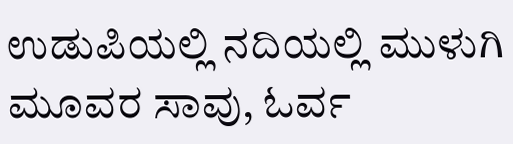ಉಡುಪಿಯಲ್ಲಿ ನದಿಯಲ್ಲಿ ಮುಳುಗಿ ಮೂವರ ಸಾವು, ಓರ್ವ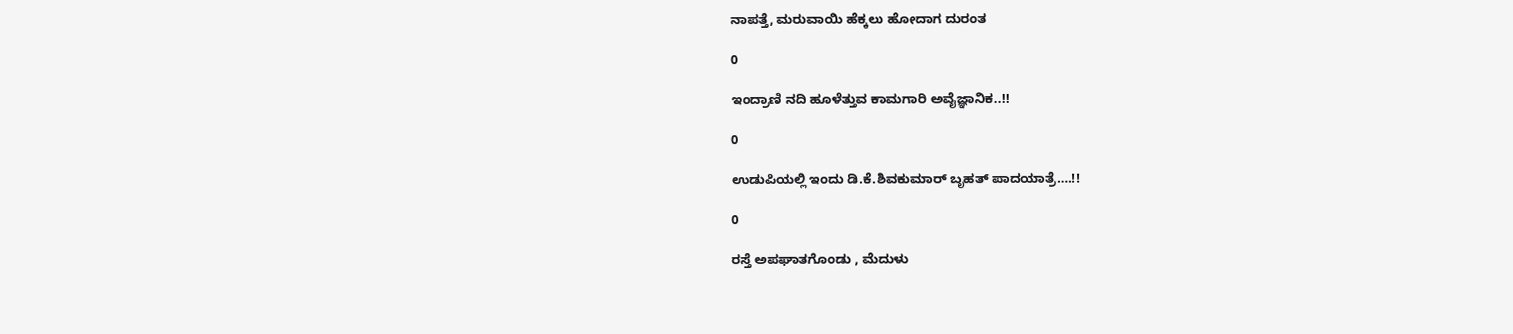ನಾಪತ್ತೆ, ಮರುವಾಯಿ ಹೆಕ್ಕಲು ಹೋದಾಗ ದುರಂತ

0

ಇಂದ್ರಾಣಿ ನದಿ ಹೂಳೆತ್ತುವ ಕಾಮಗಾರಿ ಅವೈಜ್ಞಾನಿಕ..!!

0

ಉಡುಪಿಯಲ್ಲಿ ಇಂದು ಡಿ.ಕೆ.ಶಿವಕುಮಾರ್‌ ಬೃಹತ್ ಪಾದಯಾತ್ರೆ….!!

0

ರಸ್ತೆ ಅಪಘಾತಗೊಂಡು , ಮೆದುಳು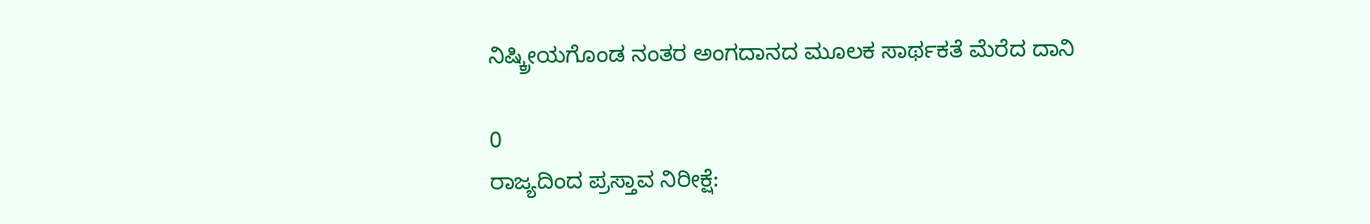ನಿಷ್ಕ್ರೀಯಗೊಂಡ ನಂತರ ಅಂಗದಾನದ ಮೂಲಕ ಸಾರ್ಥಕತೆ ಮೆರೆದ ದಾನಿ

0
ರಾಜ್ಯದಿಂದ ಪ್ರಸ್ತಾವ ನಿರೀಕ್ಷೆ: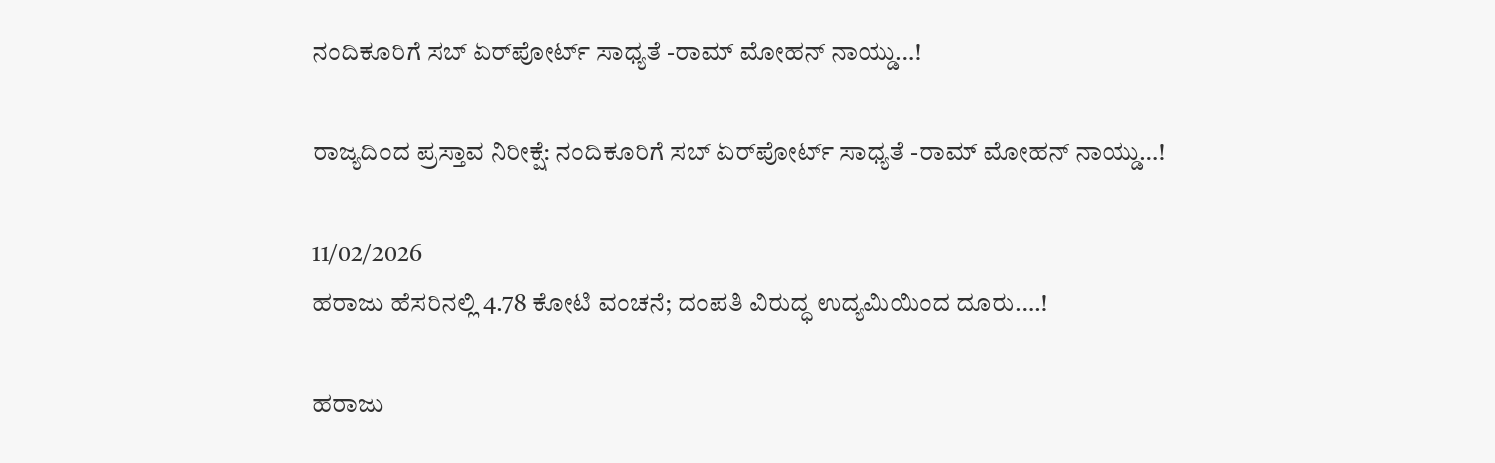ನಂದಿಕೂರಿಗೆ ಸಬ್ ಏರ್‌ಪೋರ್ಟ್ ಸಾಧ್ಯತೆ -ರಾಮ್ ಮೋಹನ್ ನಾಯ್ಡು…!

ರಾಜ್ಯದಿಂದ ಪ್ರಸ್ತಾವ ನಿರೀಕ್ಷೆ: ನಂದಿಕೂರಿಗೆ ಸಬ್ ಏರ್‌ಪೋರ್ಟ್ ಸಾಧ್ಯತೆ -ರಾಮ್ ಮೋಹನ್ ನಾಯ್ಡು…!

11/02/2026
ಹರಾಜು ಹೆಸರಿನಲ್ಲಿ 4.78 ಕೋಟಿ ವಂಚನೆ; ದಂಪತಿ ವಿರುದ್ಧ ಉದ್ಯಮಿಯಿಂದ ದೂರು….!

ಹರಾಜು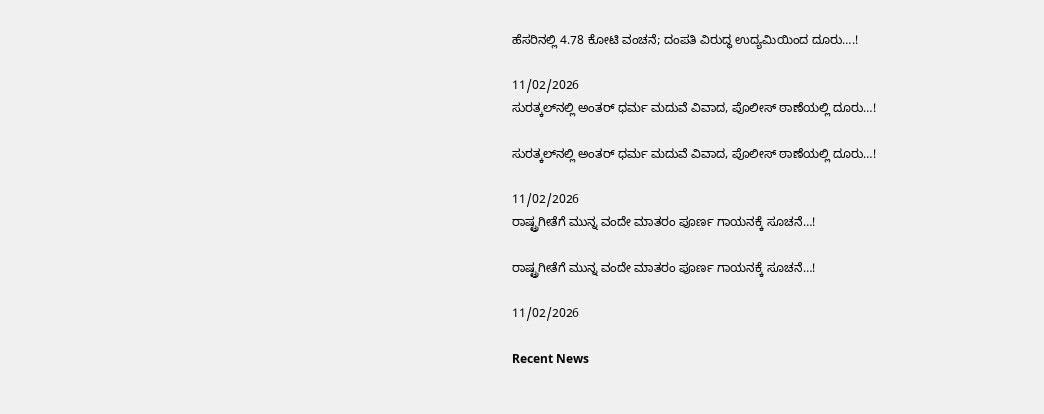ಹೆಸರಿನಲ್ಲಿ 4.78 ಕೋಟಿ ವಂಚನೆ; ದಂಪತಿ ವಿರುದ್ಧ ಉದ್ಯಮಿಯಿಂದ ದೂರು….!

11/02/2026
ಸುರತ್ಕಲ್‌ನಲ್ಲಿ ಅಂತರ್ ಧರ್ಮ ಮದುವೆ ವಿವಾದ, ಪೊಲೀಸ್ ಠಾಣೆಯಲ್ಲಿ ದೂರು…!

ಸುರತ್ಕಲ್‌ನಲ್ಲಿ ಅಂತರ್ ಧರ್ಮ ಮದುವೆ ವಿವಾದ, ಪೊಲೀಸ್ ಠಾಣೆಯಲ್ಲಿ ದೂರು…!

11/02/2026
ರಾಷ್ಟ್ರಗೀತೆಗೆ ಮುನ್ನ ವಂದೇ ಮಾತರಂ ಪೂರ್ಣ ಗಾಯನಕ್ಕೆ ಸೂಚನೆ…!

ರಾಷ್ಟ್ರಗೀತೆಗೆ ಮುನ್ನ ವಂದೇ ಮಾತರಂ ಪೂರ್ಣ ಗಾಯನಕ್ಕೆ ಸೂಚನೆ…!

11/02/2026

Recent News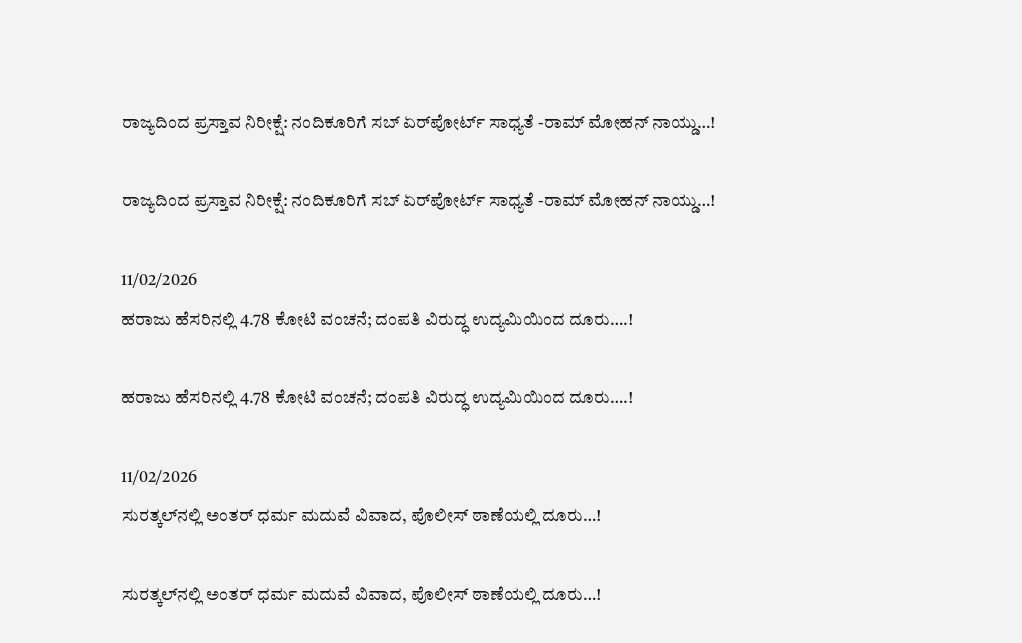ರಾಜ್ಯದಿಂದ ಪ್ರಸ್ತಾವ ನಿರೀಕ್ಷೆ: ನಂದಿಕೂರಿಗೆ ಸಬ್ ಏರ್‌ಪೋರ್ಟ್ ಸಾಧ್ಯತೆ -ರಾಮ್ ಮೋಹನ್ ನಾಯ್ಡು…!

ರಾಜ್ಯದಿಂದ ಪ್ರಸ್ತಾವ ನಿರೀಕ್ಷೆ: ನಂದಿಕೂರಿಗೆ ಸಬ್ ಏರ್‌ಪೋರ್ಟ್ ಸಾಧ್ಯತೆ -ರಾಮ್ ಮೋಹನ್ ನಾಯ್ಡು…!

11/02/2026
ಹರಾಜು ಹೆಸರಿನಲ್ಲಿ 4.78 ಕೋಟಿ ವಂಚನೆ; ದಂಪತಿ ವಿರುದ್ಧ ಉದ್ಯಮಿಯಿಂದ ದೂರು….!

ಹರಾಜು ಹೆಸರಿನಲ್ಲಿ 4.78 ಕೋಟಿ ವಂಚನೆ; ದಂಪತಿ ವಿರುದ್ಧ ಉದ್ಯಮಿಯಿಂದ ದೂರು….!

11/02/2026
ಸುರತ್ಕಲ್‌ನಲ್ಲಿ ಅಂತರ್ ಧರ್ಮ ಮದುವೆ ವಿವಾದ, ಪೊಲೀಸ್ ಠಾಣೆಯಲ್ಲಿ ದೂರು…!

ಸುರತ್ಕಲ್‌ನಲ್ಲಿ ಅಂತರ್ ಧರ್ಮ ಮದುವೆ ವಿವಾದ, ಪೊಲೀಸ್ ಠಾಣೆಯಲ್ಲಿ ದೂರು…!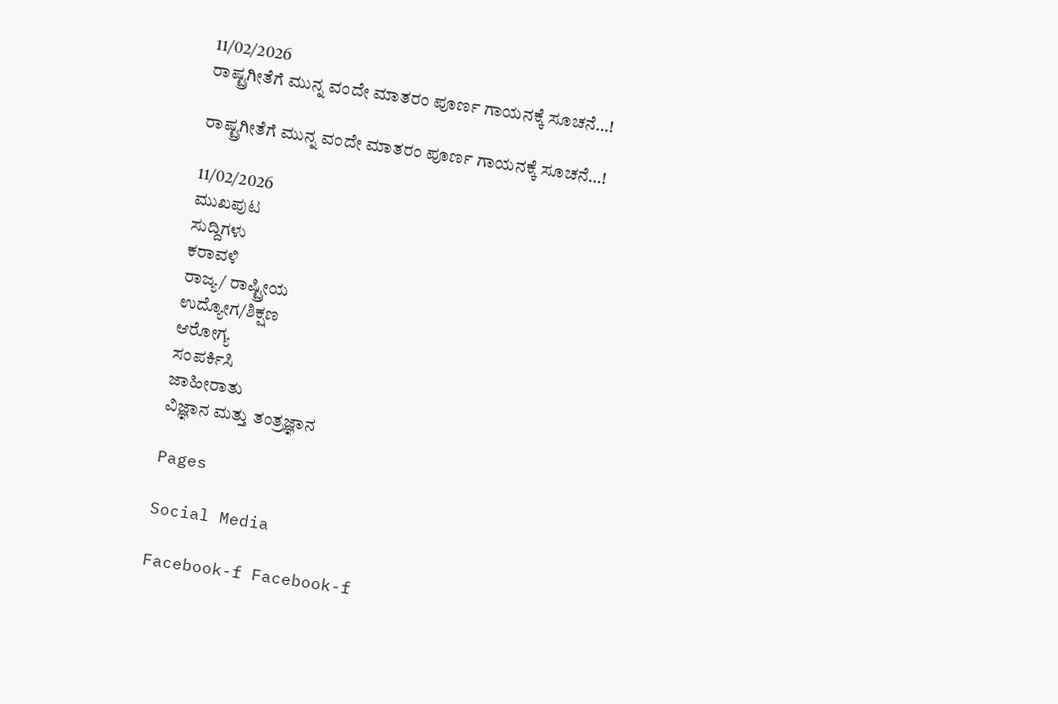11/02/2026
ರಾಷ್ಟ್ರಗೀತೆಗೆ ಮುನ್ನ ವಂದೇ ಮಾತರಂ ಪೂರ್ಣ ಗಾಯನಕ್ಕೆ ಸೂಚನೆ…!

ರಾಷ್ಟ್ರಗೀತೆಗೆ ಮುನ್ನ ವಂದೇ ಮಾತರಂ ಪೂರ್ಣ ಗಾಯನಕ್ಕೆ ಸೂಚನೆ…!

11/02/2026
ಮುಖಪುಟ
ಸುದ್ದಿಗಳು
ಕರಾವಳಿ
ರಾಜ್ಯ/ ರಾಷ್ಟ್ರೀಯ
ಉದ್ಯೋಗ/ಶಿಕ್ಷಣ
ಆರೋಗ್ಯ
ಸಂಪರ್ಕಿಸಿ
ಜಾಹೀರಾತು
ವಿಜ್ಞಾನ ಮತ್ತು ತಂತ್ರಜ್ಞಾನ

Pages

Social Media

Facebook-f Facebook-f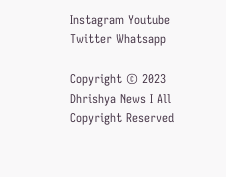Instagram Youtube Twitter Whatsapp

Copyright © 2023 Dhrishya News I All Copyright Reserved